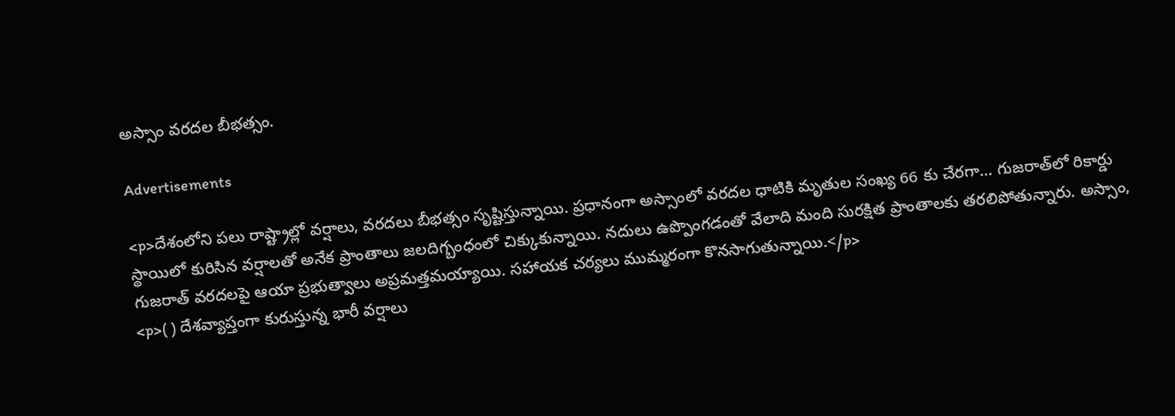అస్సాం వరదల బీభత్సం.

Advertisements

<p>దేశంలోని పలు రాష్ట్రాల్లో వర్షాలు, వరదలు బీభత్సం సృష్టిస్తున్నాయి. ప్రధానంగా అస్సాంలో వరదల ధాటికి మృతుల సంఖ్య 66 కు చేరగా… గుజరాత్‌లో రికార్డు స్థాయిలో కురిసిన వర్షాలతో అనేక ప్రాంతాలు జలదిగ్బంధంలో చిక్కుకున్నాయి. నదులు ఉప్పొంగడంతో వేలాది మంది సురక్షిత ప్రాంతాలకు తరలిపోతున్నారు. అస్సాం, గుజరాత్ వరదలపై ఆయా ప్రభుత్వాలు అప్రమత్తమయ్యాయి. సహాయక చర్యలు ముమ్మరంగా కొనసాగుతున్నాయి.</p>
<p>( ) దేశవ్యాప్తంగా కురుస్తున్న భారీ వర్షాలు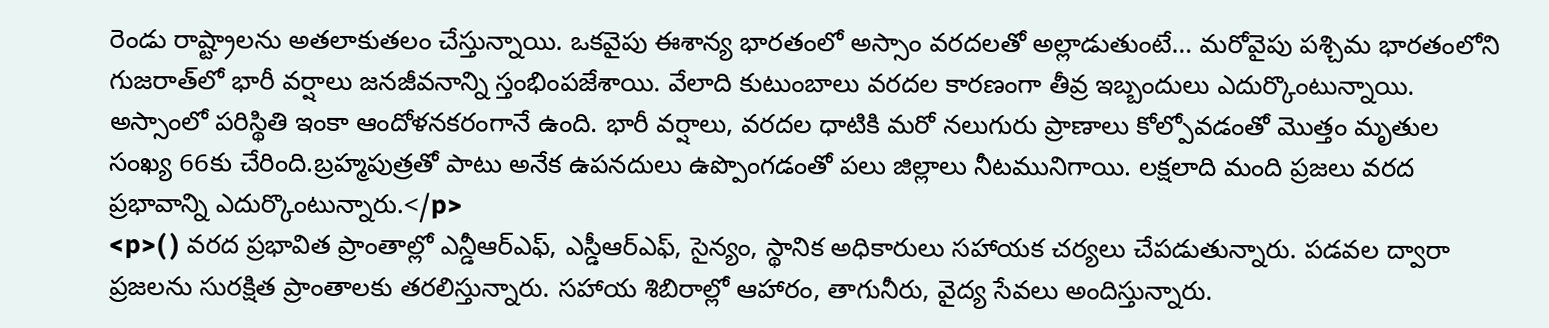రెండు రాష్ట్రాలను అతలాకుతలం చేస్తున్నాయి. ఒకవైపు ఈశాన్య భారతంలో అస్సాం వరదలతో అల్లాడుతుంటే… మరోవైపు పశ్చిమ భారతంలోని గుజరాత్‌లో భారీ వర్షాలు జనజీవనాన్ని స్తంభింపజేశాయి. వేలాది కుటుంబాలు వరదల కారణంగా తీవ్ర ఇబ్బందులు ఎదుర్కొంటున్నాయి. అస్సాంలో పరిస్థితి ఇంకా ఆందోళనకరంగానే ఉంది. భారీ వర్షాలు, వరదల ధాటికి మరో నలుగురు ప్రాణాలు కోల్పోవడంతో మొత్తం మృతుల సంఖ్య 66కు చేరింది.బ్రహ్మపుత్రతో పాటు అనేక ఉపనదులు ఉప్పొంగడంతో పలు జిల్లాలు నీటమునిగాయి. లక్షలాది మంది ప్రజలు వరద ప్రభావాన్ని ఎదుర్కొంటున్నారు.</p>
<p>( ) వరద ప్రభావిత ప్రాంతాల్లో ఎన్డీఆర్ఎఫ్, ఎస్డీఆర్ఎఫ్, సైన్యం, స్థానిక అధికారులు సహాయక చర్యలు చేపడుతున్నారు. పడవల ద్వారా ప్రజలను సురక్షిత ప్రాంతాలకు తరలిస్తున్నారు. సహాయ శిబిరాల్లో ఆహారం, తాగునీరు, వైద్య సేవలు అందిస్తున్నారు.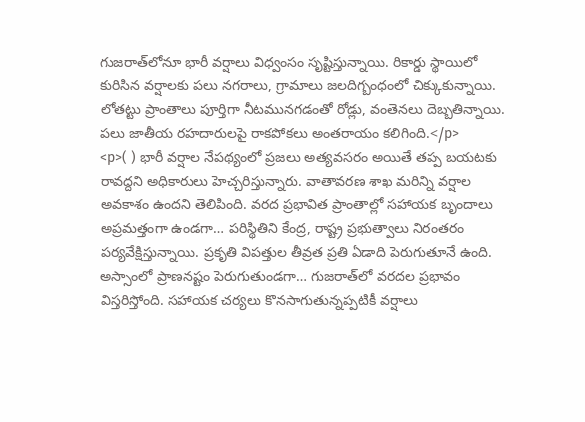గుజరాత్‌లోనూ భారీ వర్షాలు విధ్వంసం సృష్టిస్తున్నాయి. రికార్డు స్థాయిలో కురిసిన వర్షాలకు పలు నగరాలు, గ్రామాలు జలదిగ్బంధంలో చిక్కుకున్నాయి. లోతట్టు ప్రాంతాలు పూర్తిగా నీటమునగడంతో రోడ్లు, వంతెనలు దెబ్బతిన్నాయి. పలు జాతీయ రహదారులపై రాకపోకలు అంతరాయం కలిగింది.</p>
<p>( ) భారీ వర్షాల నేపథ్యంలో ప్రజలు అత్యవసరం అయితే తప్ప బయటకు రావద్దని అధికారులు హెచ్చరిస్తున్నారు. వాతావరణ శాఖ మరిన్ని వర్షాల అవకాశం ఉందని తెలిపింది. వరద ప్రభావిత ప్రాంతాల్లో సహాయక బృందాలు అప్రమత్తంగా ఉండగా… పరిస్థితిని కేంద్ర, రాష్ట్ర ప్రభుత్వాలు నిరంతరం పర్యవేక్షిస్తున్నాయి. ప్రకృతి విపత్తుల తీవ్రత ప్రతి ఏడాది పెరుగుతూనే ఉంది. అస్సాంలో ప్రాణనష్టం పెరుగుతుండగా… గుజరాత్‌లో వరదల ప్రభావం విస్తరిస్తోంది. సహాయక చర్యలు కొనసాగుతున్నప్పటికీ వర్షాలు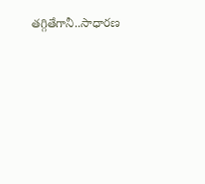తగ్గితేగానీ..సాధారణ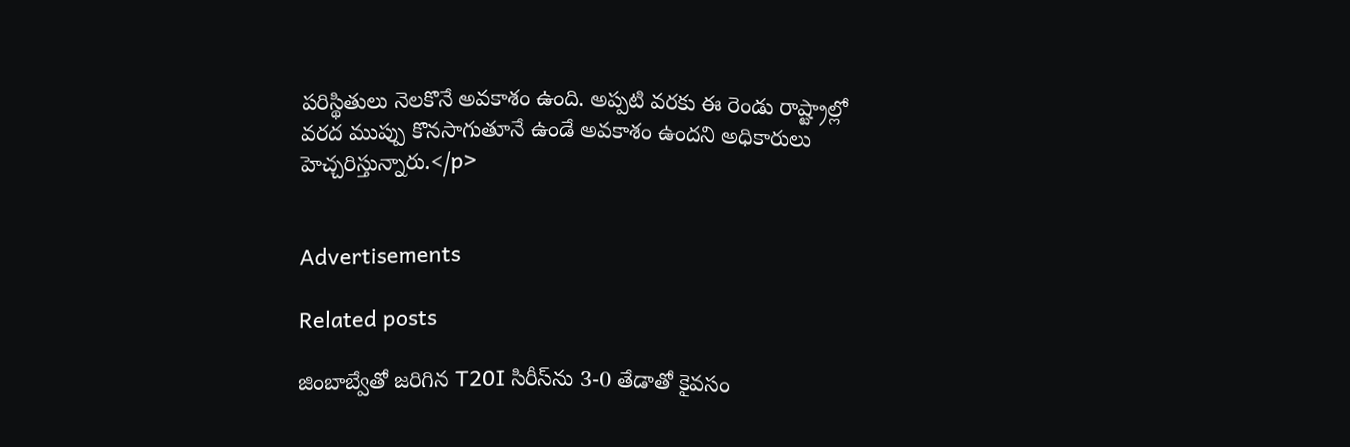పరిస్థితులు నెలకొనే అవకాశం ఉంది. అప్పటి వరకు ఈ రెండు రాష్ట్రాల్లో వరద ముప్పు కొనసాగుతూనే ఉండే అవకాశం ఉందని అధికారులు హెచ్చరిస్తున్నారు.</p>


Advertisements

Related posts

జింబాబ్వేతో జరిగిన T20I సిరీస్‌ను 3-0 తేడాతో కైవసం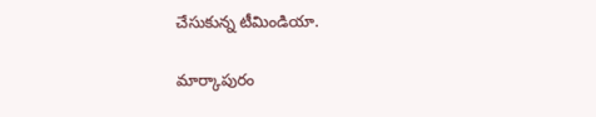చేసుకున్న టీమిండియా.

మార్కాపురం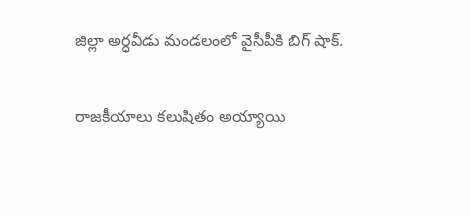జిల్లా అర్ధవీడు మండలంలో వైసీపీకి బిగ్ షాక్.

రాజకీయాలు కలుషితం అయ్యాయి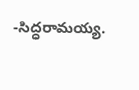-సిద్ధరామయ్య.